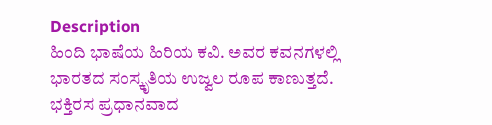Description
ಹಿಂದಿ ಭಾಷೆಯ ಹಿರಿಯ ಕವಿ. ಅವರ ಕವನಗಳಲ್ಲಿ ಭಾರತದ ಸಂಸ್ಕೃತಿಯ ಉಜ್ವಲ ರೂಪ ಕಾಣುತ್ತದೆ. ಭಕ್ತಿರಸ ಪ್ರಧಾನವಾದ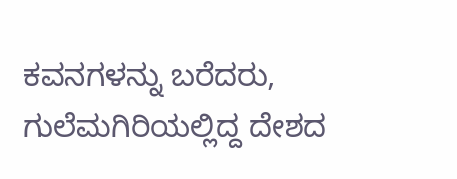ಕವನಗಳನ್ನು ಬರೆದರು, ಗುಲೆಮಗಿರಿಯಲ್ಲಿದ್ದ ದೇಶದ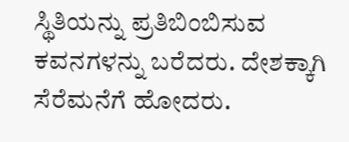ಸ್ಥಿತಿಯನ್ನು ಪ್ರತಿಬಿಂಬಿಸುವ ಕವನಗಳನ್ನು ಬರೆದರು. ದೇಶಕ್ಕಾಗಿ ಸೆರೆಮನೆಗೆ ಹೋದರು.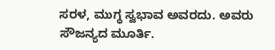ಸರಳ, ಮುಗ್ಧ ಸ್ವಭಾವ ಅವರದು. ಅವರು ಸೌಜನ್ಯದ ಮೂರ್ತಿ.